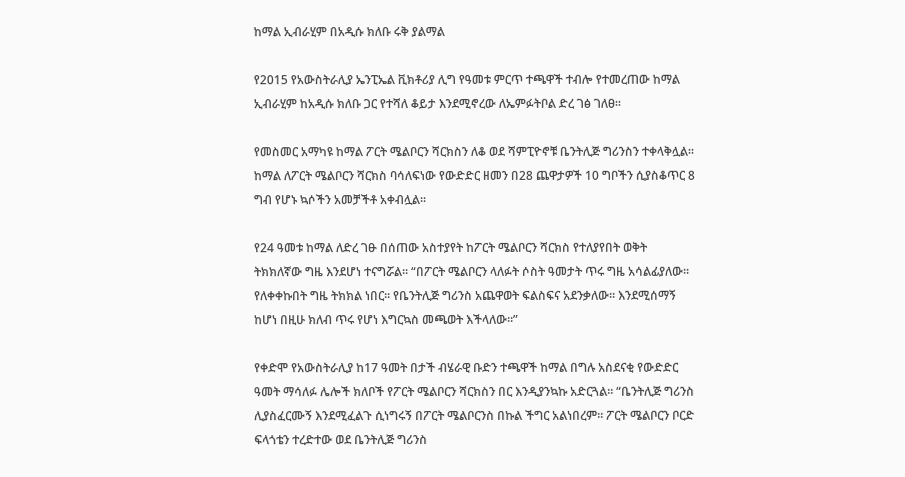ከማል ኢብራሂም በአዲሱ ክለቡ ሩቅ ያልማል

የ2015 የአውስትራሊያ ኤንፒኤል ቪክቶሪያ ሊግ የዓመቱ ምርጥ ተጫዋች ተብሎ የተመረጠው ከማል ኢብራሂም ከአዲሱ ክለቡ ጋር የተሻለ ቆይታ እንደሚኖረው ለኤምፉትቦል ድረ ገፅ ገለፀ፡፡

የመስመር አማካዩ ከማል ፖርት ሜልቦርን ሻርክስን ለቆ ወደ ሻምፒዮኖቹ ቤንትሊጅ ግሪንስን ተቀላቅሏል፡፡ ከማል ለፖርት ሜልቦርን ሻርክስ ባሳለፍነው የውድድር ዘመን በ28 ጨዋታዎች 10 ግቦችን ሲያስቆጥር 8 ግብ የሆኑ ኳሶችን አመቻችቶ አቀብሏል፡፡

የ24 ዓመቱ ከማል ለድረ ገፁ በሰጠው አስተያየት ከፖርት ሜልቦርን ሻርክስ የተለያየበት ወቅት ትክክለኛው ግዜ እንደሆነ ተናግሯል፡፡ “በፖርት ሜልቦርን ላለፉት ሶስት ዓመታት ጥሩ ግዜ አሳልፊያለው፡፡ የለቀቀኩበት ግዜ ትክክል ነበር፡፡ የቤንትሊጅ ግሪንስ አጨዋወት ፍልስፍና አደንቃለው፡፡ እንደሚሰማኝ ከሆነ በዚሁ ክለብ ጥሩ የሆነ እግርኳስ መጫወት እችላለው፡፡”

የቀድሞ የአውስትራሊያ ከ17 ዓመት በታች ብሄራዊ ቡድን ተጫዋች ከማል በግሉ አስደናቂ የውድድር ዓመት ማሳለፉ ሌሎች ክለቦች የፖርት ሜልቦርን ሻርክስን በር እንዲያንኳኩ አድርጓል፡፡ “ቤንትሊጅ ግሪንስ ሊያስፈርሙኝ እንደሚፈልጉ ሲነግሩኝ በፖርት ሜልቦርንስ በኩል ችግር አልነበረም፡፡ ፖርት ሜልቦርን ቦርድ ፍላጎቴን ተረድተው ወደ ቤንትሊጅ ግሪንስ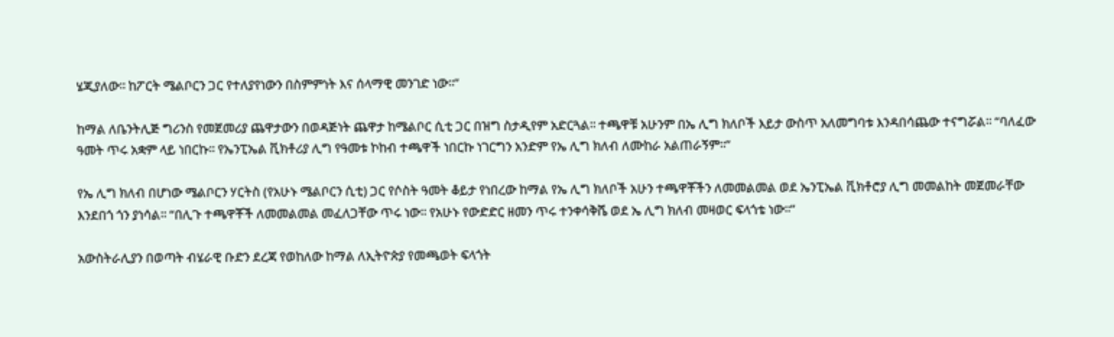ሄጂያለው፡፡ ከፖርት ሜልቦርን ጋር የተለያየነውን በስምምነት እና ሰላማዊ መንገድ ነው፡፡”

ከማል ለቤንትሊጅ ግሪንስ የመጀመሪያ ጨዋታውን በወዳጅነት ጨዋታ ከሜልቦር ሲቲ ጋር በዝግ ስታዲየም አድርጓል፡፡ ተጫዋቹ አሁንም በኤ ሊግ ክለቦች እይታ ውስጥ አለመግባቱ እንዳበሳጨው ተናግሯል፡፡ “ባለፈው ዓመት ጥሩ አቋም ላይ ነበርኩ፡፡ የኤንፒኤል ቪክቶሪያ ሊግ የዓመቱ ኮከብ ተጫዋች ነበርኩ ነገርግን አንድም የኤ ሊግ ክለብ ለሙከራ አልጠራኝም፡፡”

የኤ ሊግ ክለብ በሆነው ሜልቦርን ሃርትስ (የአሁኑ ሜልቦርን ሲቲ) ጋር የሶስት ዓመት ቆይታ የነበረው ከማል የኤ ሊግ ክለቦች አሁን ተጫዋቾችን ለመመልመል ወደ ኤንፒኤል ቪክቶሮያ ሊግ መመልከት መጀመራቸው እንደበጎ ጎን ያነሳል፡፡ “በሊጉ ተጫዋቾች ለመመልመል መፈለጋቸው ጥሩ ነው፡፡ የአሁኑ የውድድር ዘመን ጥሩ ተንቀሳቅሼ ወደ ኤ ሊግ ክለብ መዛወር ፍላጎቴ ነው፡፡”

አውስትራሊያን በወጣት ብሄራዊ ቡድን ደረጃ የወከለው ከማል ለኢትዮጵያ የመጫወት ፍላጎት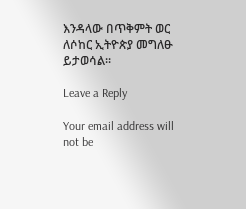እንዳላው በጥቅምት ወር ለሶከር ኢትዮጵያ መግለፁ ይታወሳል፡፡

Leave a Reply

Your email address will not be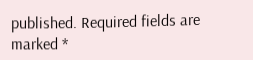published. Required fields are marked *